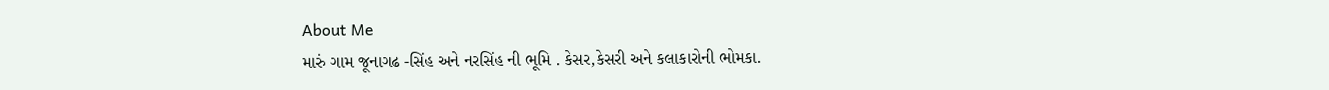About Me
મારું ગામ જૂનાગઢ -સિંહ અને નરસિંહ ની ભૂમિ . કેસર,કેસરી અને કલાકારોની ભોમકા.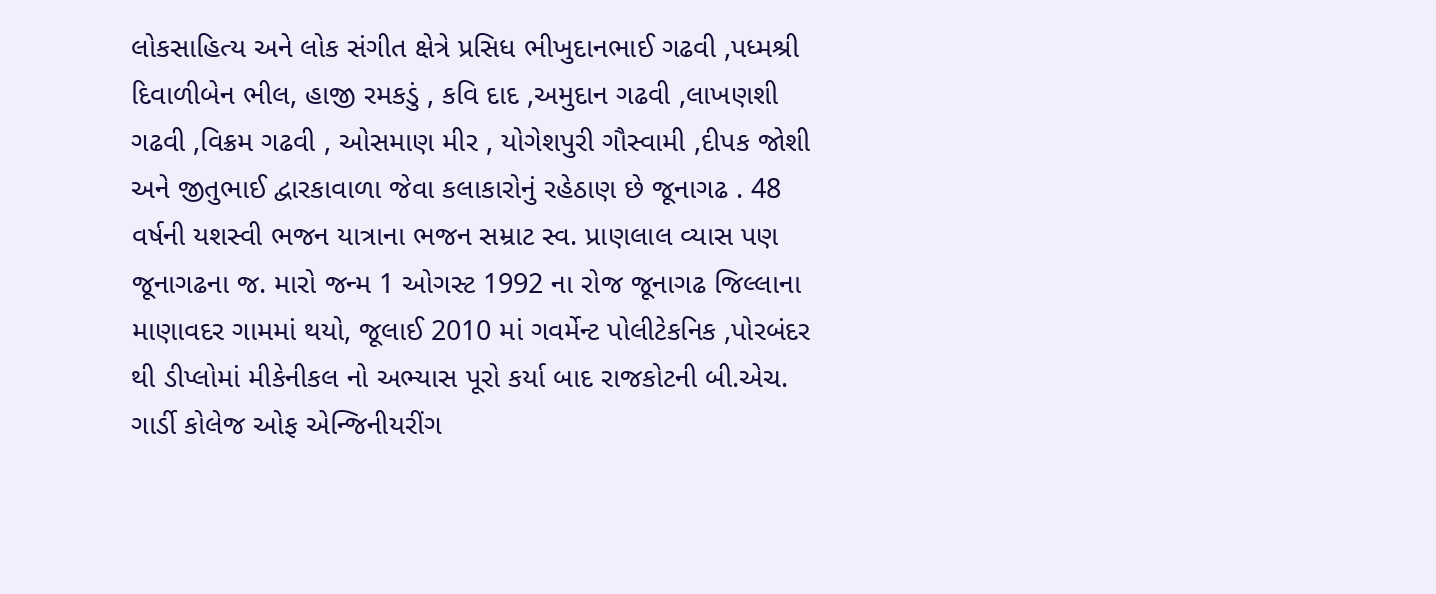લોકસાહિત્ય અને લોક સંગીત ક્ષેત્રે પ્રસિધ ભીખુદાનભાઈ ગઢવી ,પધ્મશ્રી દિવાળીબેન ભીલ, હાજી રમકડું , કવિ દાદ ,અમુદાન ગઢવી ,લાખણશી ગઢવી ,વિક્રમ ગઢવી , ઓસમાણ મીર , યોગેશપુરી ગૌસ્વામી ,દીપક જોશી અને જીતુભાઈ દ્વારકાવાળા જેવા કલાકારોનું રહેઠાણ છે જૂનાગઢ . 48 વર્ષની યશસ્વી ભજન યાત્રાના ભજન સમ્રાટ સ્વ. પ્રાણલાલ વ્યાસ પણ જૂનાગઢના જ. મારો જન્મ 1 ઓગસ્ટ 1992 ના રોજ જૂનાગઢ જિલ્લાના માણાવદર ગામમાં થયો, જૂલાઈ 2010 માં ગવર્મેન્ટ પોલીટેકનિક ,પોરબંદર થી ડીપ્લોમાં મીકેનીકલ નો અભ્યાસ પૂરો કર્યા બાદ રાજકોટની બી.એચ. ગાર્ડી કોલેજ ઓફ એન્જિનીયરીંગ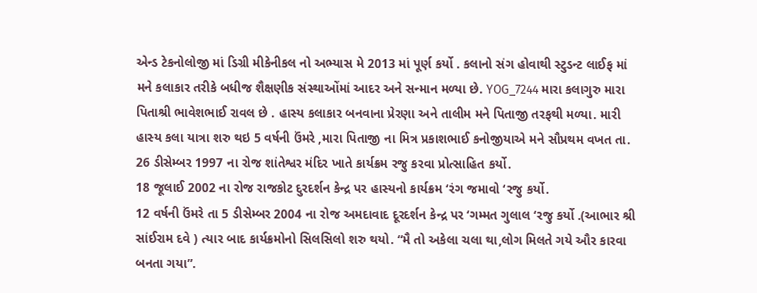એન્ડ ટેકનોલોજી માં ડિગ્રી મીકેનીકલ નો અભ્યાસ મે 2013 માં પૂર્ણ કર્યો . કલાનો સંગ હોવાથી સ્ટુડન્ટ લાઈફ માં મને કલાકાર તરીકે બધીજ શૈક્ષણીક સંસ્થાઓંમાં આદર અને સન્માન મળ્યા છે. YOG_7244 મારા કલાગુરુ મારા પિતાશ્રી ભાવેશભાઈ રાવલ છે . હાસ્ય કલાકાર બનવાના પ્રેરણા અને તાલીમ મને પિતાજી તરફથી મળ્યા. મારી હાસ્ય કલા યાત્રા શરુ થઇ 5 વર્ષની ઉંમરે ,મારા પિતાજી ના મિત્ર પ્રકાશભાઈ કનોજીયાએ મને સૌપ્રથમ વખત તા. 26 ડીસેમ્બર 1997 ના રોજ શાંતેશ્વર મંદિર ખાતે કાર્યક્રમ રજુ કરવા પ્રોત્સાહિત કર્યો.
18 જૂલાઈ 2002 ના રોજ રાજકોટ દુરદર્શન કેન્દ્ર પર હાસ્યનો કાર્યક્રમ ‘રંગ જમાવો ‘રજુ કર્યો.
12 વર્ષની ઉંમરે તા 5 ડીસેમ્બર 2004 ના રોજ અમદાવાદ દૂરદર્શન કેન્દ્ર પર ‘ગમ્મત ગુલાલ ‘રજુ કર્યો .(આભાર શ્રી સાંઈરામ દવે ) ત્યાર બાદ કાર્યક્રમોનો સિલસિલો શરુ થયો. “મૈ તો અકેલા ચલા થા,લોગ મિલતે ગયે ઔર કારવા બનતા ગયા”.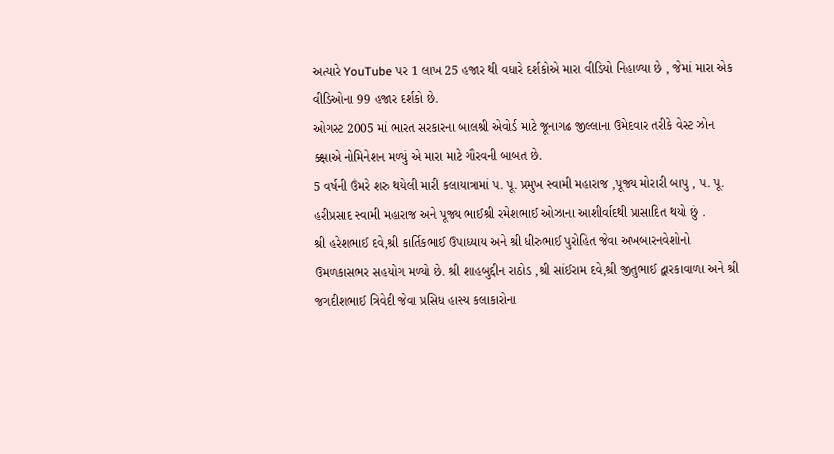અત્યારે YouTube પર 1 લાખ 25 હજાર થી વધારે દર્શકોએ મારા વીડિયો નિહાળ્યા છે , જેમાં મારા એક વીડિઓના 99 હજાર દર્શકો છે.
ઓગસ્ટ 2005 માં ભારત સરકારના બાલશ્રી એવોર્ડ માટે જૂનાગઢ જીલ્લાના ઉમેદવાર તરીકે વેસ્ટ ઝોન ક્ક્ષાએ નોમિનેશન મળ્યું એ મારા માટે ગૌરવની બાબત છે.
5 વર્ષની ઉંમરે શરુ થયેલી મારી કલાયાત્રામાં પ. પૂ. પ્રમુખ સ્વામી મહારાજ ,પૂજ્ય મોરારી બાપુ , પ. પૂ. હરીપ્રસાદ સ્વામી મહારાજ અને પૂજ્ય ભાઈશ્રી રમેશભાઈ ઓઝાના આશીર્વાદથી પ્રાસાદિત થયો છું .
શ્રી હરેશભાઈ દવે,શ્રી કાર્તિકભાઈ ઉપાધ્યાય અને શ્રી ધીરુભાઈ પુરોહિત જેવા અખબારનવેશોનો ઉમળકાસભર સહયોગ મળ્યો છે. શ્રી શાહબુદ્દીન રાઠોડ ,શ્રી સાંઈરામ દવે,શ્રી જીતુભાઈ દ્વારકાવાળા અને શ્રી જગદીશભાઈ ત્રિવેદી જેવા પ્રસિધ હાસ્ય કલાકારોના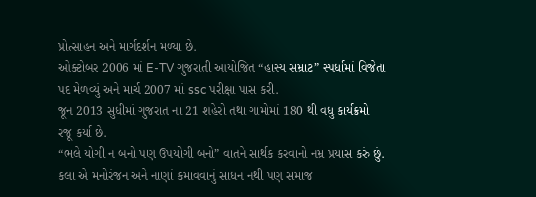પ્રોત્સાહન અને માર્ગદર્શન મળ્યા છે.
ઓક્ટોબર 2006 માં E-TV ગુજરાતી આયોજિત “હાસ્ય સમ્રાટ” સ્પર્ધામાં વિજેતા પદ મેળવ્યું અને માર્ચ 2007 માં ssc પરીક્ષા પાસ કરી.
જૂન 2013 સુધીમાં ગુજરાત ના 21 શહેરો તથા ગામોમાં 180 થી વધુ કાર્યક્રમો રજૂ કર્યા છે.
“ભલે યોગી ન બનો પણ ઉપયોગી બનો” વાતને સાર્થક કરવાનો નમ્ર પ્રયાસ કરું છું.
કલા એ મનોરંજન અને નાણાં કમાવવાનું સાધન નથી પણ સમાજ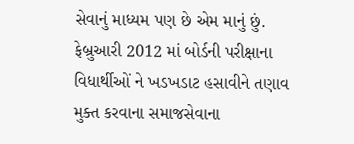સેવાનું માધ્યમ પણ છે એમ માનું છું.
ફેબ્રુઆરી 2012 માં બોર્ડની પરીક્ષાના વિધાર્થીઓં ને ખડખડાટ હસાવીને તણાવ મુક્ત કરવાના સમાજસેવાના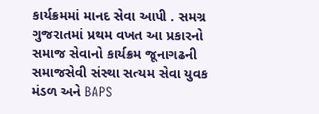કાર્યક્રમમાં માનદ સેવા આપી . સમગ્ર ગુજરાતમાં પ્રથમ વખત આ પ્રકારનો સમાજ સેવાનો કાર્યક્રમ જૂનાગઢની સમાજસેવી સંસ્થા સત્યમ સેવા યુવક મંડળ અને BAPS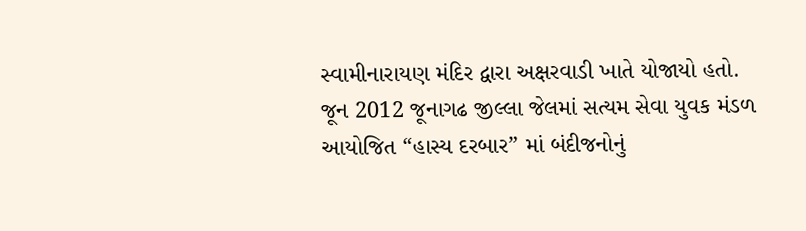સ્વામીનારાયણ મંદિર દ્વારા અક્ષરવાડી ખાતે યોજાયો હતો.
જૂન 2012 જૂનાગઢ જીલ્લા જેલમાં સત્યમ સેવા યુવક મંડળ આયોજિત “હાસ્ય દરબાર” માં બંદીજનોનું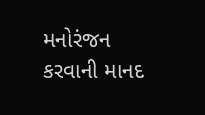મનોરંજન કરવાની માનદ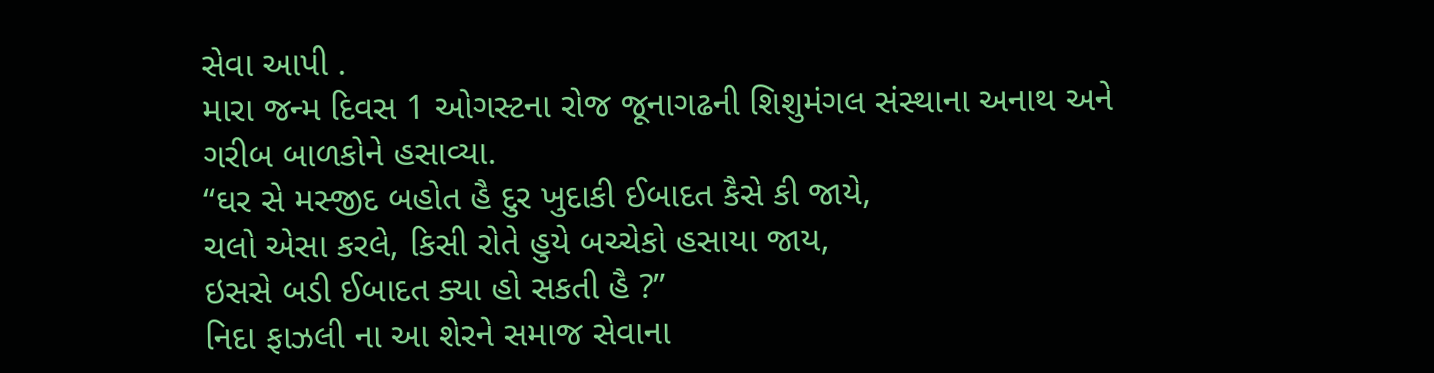સેવા આપી .
મારા જન્મ દિવસ 1 ઓગસ્ટના રોજ જૂનાગઢની શિશુમંગલ સંસ્થાના અનાથ અને ગરીબ બાળકોને હસાવ્યા.
“ઘર સે મસ્જીદ બહોત હૈ દુર ખુદાકી ઈબાદત કૈસે કી જાયે,
ચલો એસા કરલે, કિસી રોતે હુયે બચ્ચેકો હસાયા જાય,
ઇસસે બડી ઈબાદત ક્યા હો સકતી હૈ ?”
નિદા ફાઝલી ના આ શેરને સમાજ સેવાના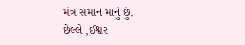મંત્ર સમાન માનું છું.
છેલ્લે ,ઈશ્વર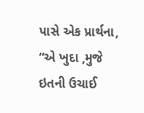પાસે એક પ્રાર્થના, “એ ખુદા ,મુજે ઇતની ઉચાઈ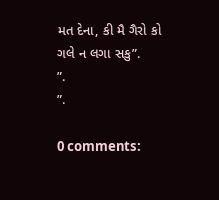મત દેના, કી મૈ ગૈરો કો ગલે ન લગા સકુ”.
”.
”.

0 comments: